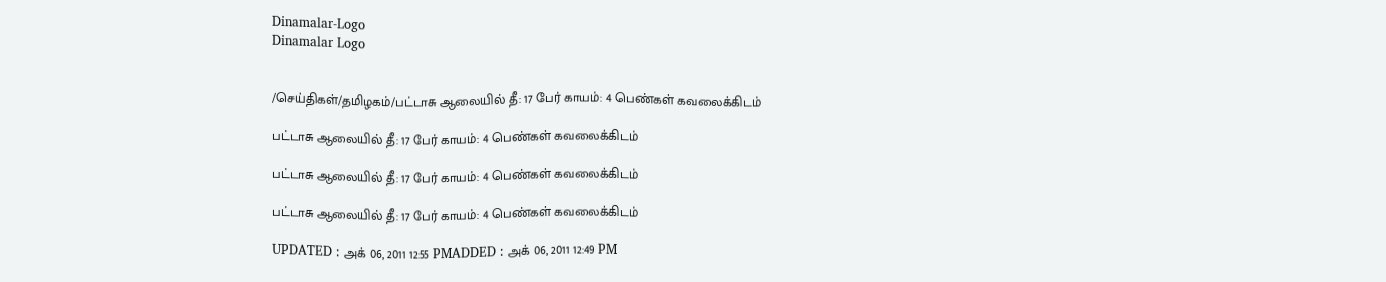Dinamalar-Logo
Dinamalar Logo


/செய்திகள்/தமிழகம்/பட்டாசு ஆலையில் தீ: 17 பேர் காயம்: 4 பெண்கள் கவலைக்கிடம்

பட்டாசு ஆலையில் தீ: 17 பேர் காயம்: 4 பெண்கள் கவலைக்கிடம்

பட்டாசு ஆலையில் தீ: 17 பேர் காயம்: 4 பெண்கள் கவலைக்கிடம்

பட்டாசு ஆலையில் தீ: 17 பேர் காயம்: 4 பெண்கள் கவலைக்கிடம்

UPDATED : அக் 06, 2011 12:55 PMADDED : அக் 06, 2011 12:49 PM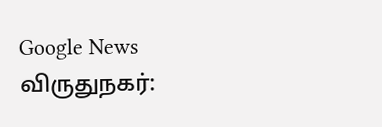Google News
விருதுநகர்: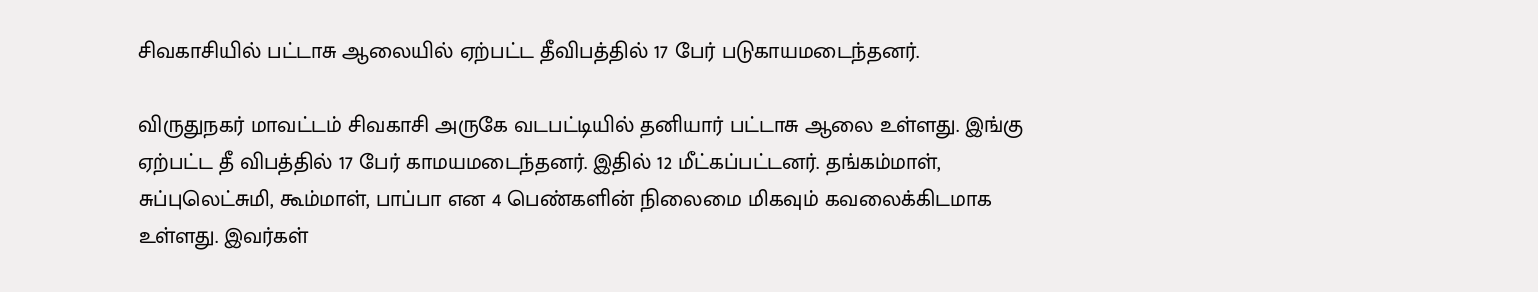சிவகாசியில் பட்டாசு ஆலையில் ஏற்பட்ட தீவிபத்தில் 17 பேர் படுகாயமடைந்தனர்.

விருதுநகர் மாவட்டம் சிவகாசி அருகே வடபட்டியில் தனியார் பட்டாசு ஆலை உள்ளது. இங்கு ஏற்பட்ட தீ விபத்தில் 17 பேர் காமய‌மடைந்தனர். இதில் 12 மீட்கப்பட்டனர். தங்கம்மாள், சுப்புலெட்சுமி, கூம்மாள், பாப்பா என 4 பெண்களின் நிலைமை மிகவும் கவலைக்கிடமாக உள்ளது. இவர்கள்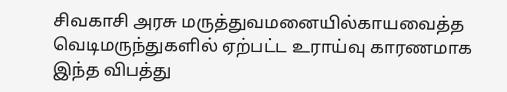சிவகாசி அரசு மருத்துவமனையில்காயவைத்த வெடிமருந்துகளில் ஏற்பட்ட உராய்வு காரணமாக இந்த விபத்து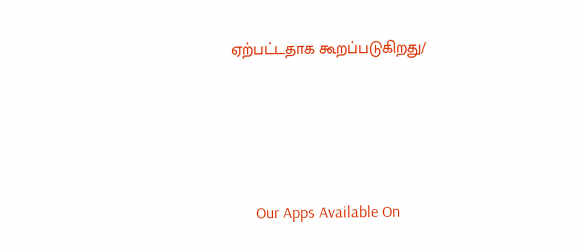ஏற்பட்டதாக கூறப்படுகிறது/





      Our Apps Available On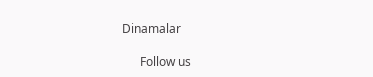Dinamalar

      Follow us